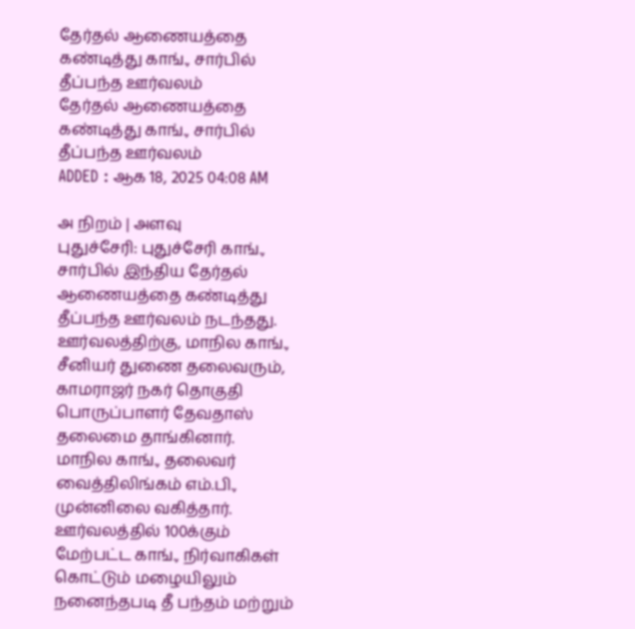தேர்தல் ஆணையத்தை கண்டித்து காங்., சார்பில் தீப்பந்த ஊர்வலம்
தேர்தல் ஆணையத்தை கண்டித்து காங்., சார்பில் தீப்பந்த ஊர்வலம்
ADDED : ஆக 18, 2025 04:08 AM

அ நிறம் | அளவு
புதுச்சேரி: புதுச்சேரி காங்., சார்பில் இந்திய தேர்தல் ஆணையத்தை கண்டித்து தீப்பந்த ஊர்வலம் நடந்தது.
ஊர்வலத்திற்கு, மாநில காங்., சீனியர் துணை தலைவரும், காமராஜர் நகர் தொகுதி பொருப்பாளர் தேவதாஸ் தலைமை தாங்கினார்.
மாநில காங்., தலைவர் வைத்திலிங்கம் எம்.பி., முன்னிலை வகித்தார். ஊர்வலத்தில் 100க்கும் மேற்பட்ட காங்., நிர்வாகிகள் கொட்டும் மழையிலும் நனைந்தபடி தீ பந்தம் மற்றும்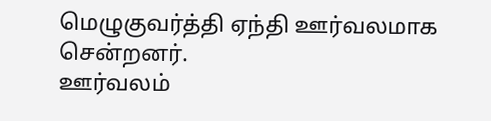மெழுகுவர்த்தி ஏந்தி ஊர்வலமாக சென்றனர்.
ஊர்வலம்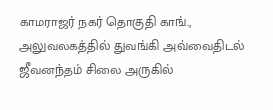காமராஜர் நகர் தொகுதி காங்., அலுவலகத்தில் துவங்கி அவ்வைதிடல் ஜீவனந்தம் சிலை அருகில்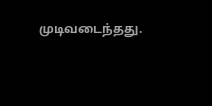முடிவடைந்தது.